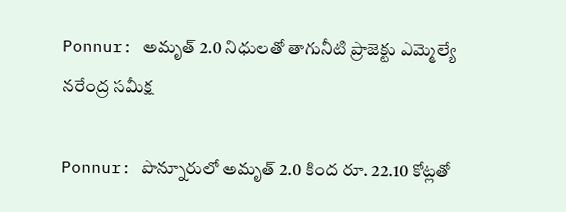Ponnur: అమృత్ 2.0 నిధులతో తాగునీటి ప్రాజెక్టు ఎమ్మెల్యే నరేంద్ర సమీక్ష

Ponnur: పొన్నూరులో అమృత్ 2.0 కింద రూ. 22.10 కోట్లతో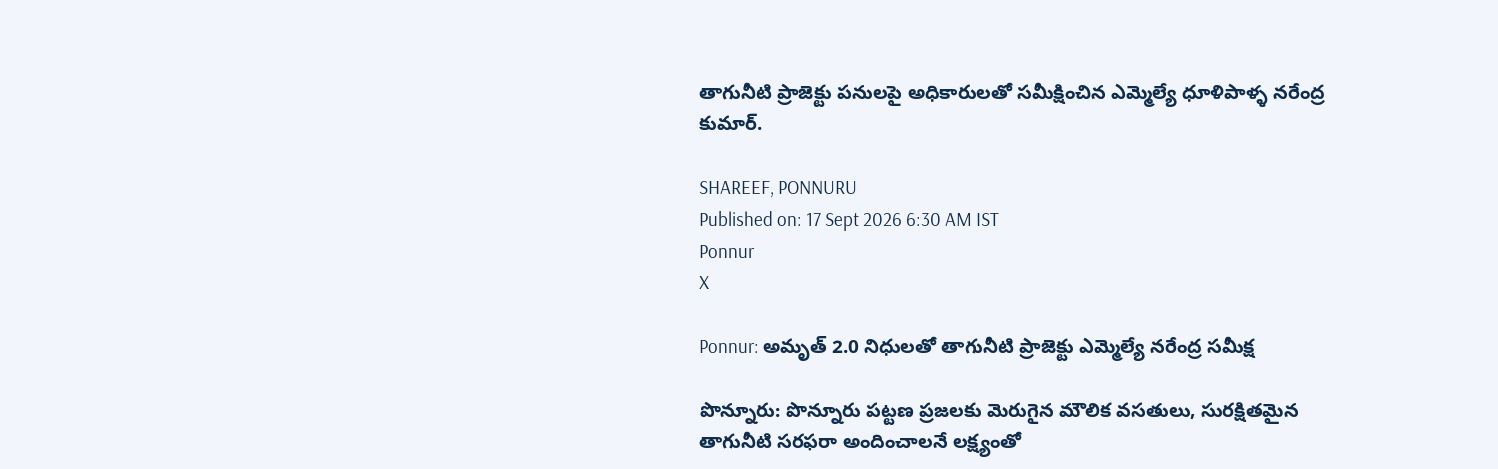తాగునీటి ప్రాజెక్టు పనులపై అధికారులతో సమీక్షించిన ఎమ్మెల్యే ధూళిపాళ్ళ నరేంద్ర కుమార్.

SHAREEF, PONNURU
Published on: 17 Sept 2026 6:30 AM IST
Ponnur
X

Ponnur: అమృత్ 2.0 నిధులతో తాగునీటి ప్రాజెక్టు ఎమ్మెల్యే నరేంద్ర సమీక్ష

పొన్నూరు: పొన్నూరు పట్టణ ప్రజలకు మెరుగైన మౌలిక వసతులు, సురక్షితమైన తాగునీటి సరఫరా అందించాలనే లక్ష్యంతో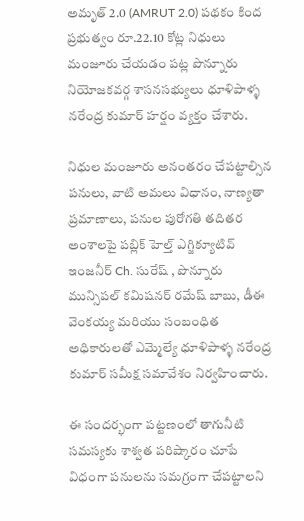అమృత్ 2.0 (AMRUT 2.0) పథకం కింద ప్రభుత్వం రూ.22.10 కోట్ల నిధులు మంజూరు చేయడం పట్ల పొన్నూరు నియోజకవర్గ శాసనసభ్యులు ధూళిపాళ్ళ నరేంద్ర కుమార్ హర్షం వ్యక్తం చేశారు.

నిధుల మంజూరు అనంతరం చేపట్టాల్సిన పనులు, వాటి అమలు విధానం, నాణ్యతా ప్రమాణాలు, పనుల పురోగతి తదితర అంశాలపై పబ్లిక్ హెల్త్ ఎగ్జిక్యూటివ్ ఇంజనీర్ Ch. సురేష్ , పొన్నూరు మున్సిపల్ కమిషనర్ రమేష్ బాబు, డీఈ వెంకయ్య మరియు సంబంధిత అధికారులతో ఎమ్మెల్యే ధూళిపాళ్ళ నరేంద్ర కుమార్ సమీక్ష సమావేశం నిర్వహించారు.

ఈ సందర్భంగా పట్టణంలో తాగునీటి సమస్యకు శాశ్వత పరిష్కారం చూపే విధంగా పనులను సమగ్రంగా చేపట్టాలని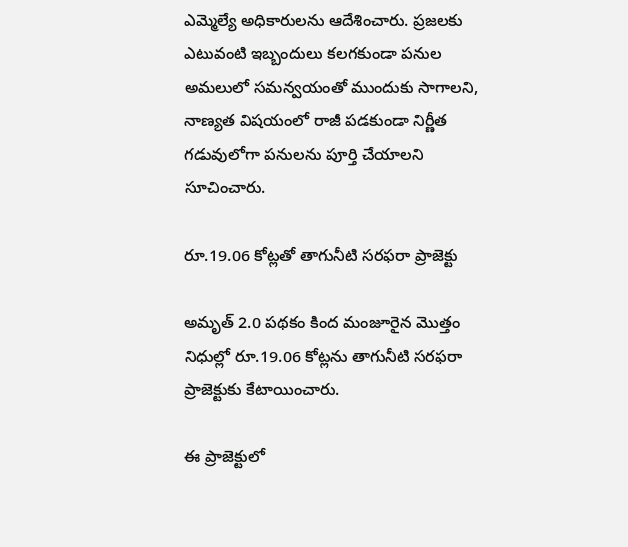ఎమ్మెల్యే అధికారులను ఆదేశించారు. ప్రజలకు ఎటువంటి ఇబ్బందులు కలగకుండా పనుల అమలులో సమన్వయంతో ముందుకు సాగాలని, నాణ్యత విషయంలో రాజీ పడకుండా నిర్ణీత గడువులోగా పనులను పూర్తి చేయాలని సూచించారు.

రూ.19.06 కోట్లతో తాగునీటి సరఫరా ప్రాజెక్టు

అమృత్ 2.0 పథకం కింద మంజూరైన మొత్తం నిధుల్లో రూ.19.06 కోట్లను తాగునీటి సరఫరా ప్రాజెక్టుకు కేటాయించారు.

ఈ ప్రాజెక్టులో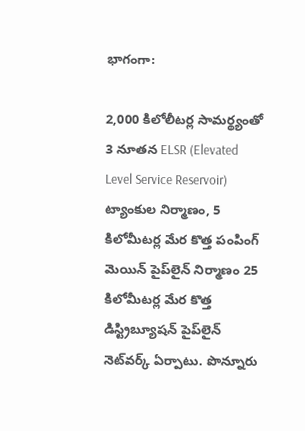భాగంగా:

2,000 కిలోలీటర్ల సామర్థ్యంతో 3 నూతన ELSR (Elevated Level Service Reservoir) ట్యాంకుల నిర్మాణం, 5 కిలోమీటర్ల మేర కొత్త పంపింగ్ మెయిన్ పైప్‌లైన్ నిర్మాణం 25 కిలోమీటర్ల మేర కొత్త డిస్ట్రిబ్యూషన్ పైప్‌లైన్ నెట్‌వర్క్ ఏర్పాటు. పొన్నూరు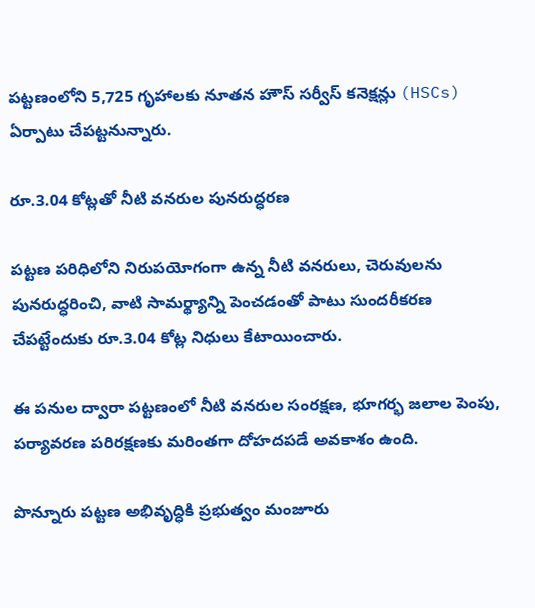పట్టణంలోని 5,725 గృహాలకు నూతన హౌస్ సర్వీస్ కనెక్షన్లు (HSCs) ఏర్పాటు చేపట్టనున్నారు.

రూ.3.04 కోట్లతో నీటి వనరుల పునరుద్ధరణ

పట్టణ పరిధిలోని నిరుపయోగంగా ఉన్న నీటి వనరులు, చెరువులను పునరుద్ధరించి, వాటి సామర్థ్యాన్ని పెంచడంతో పాటు సుందరీకరణ చేపట్టేందుకు రూ.3.04 కోట్ల నిధులు కేటాయించారు.

ఈ పనుల ద్వారా పట్టణంలో నీటి వనరుల సంరక్షణ, భూగర్భ జలాల పెంపు, పర్యావరణ పరిరక్షణకు మరింతగా దోహదపడే అవకాశం ఉంది.

పొన్నూరు పట్టణ అభివృద్ధికి ప్రభుత్వం మంజూరు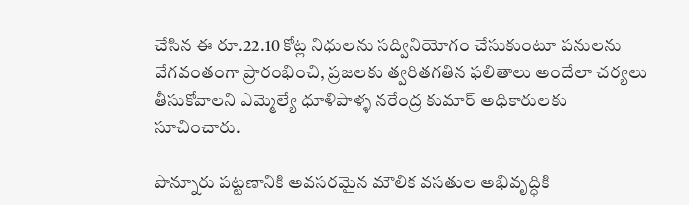చేసిన ఈ రూ.22.10 కోట్ల నిధులను సద్వినియోగం చేసుకుంటూ పనులను వేగవంతంగా ప్రారంభించి, ప్రజలకు త్వరితగతిన ఫలితాలు అందేలా చర్యలు తీసుకోవాలని ఎమ్మెల్యే ధూళిపాళ్ళ నరేంద్ర కుమార్ అధికారులకు సూచించారు.

పొన్నూరు పట్టణానికి అవసరమైన మౌలిక వసతుల అభివృద్ధికి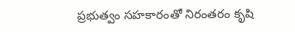ప్రభుత్వం సహకారంతో నిరంతరం కృషి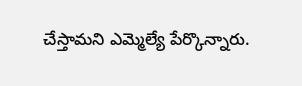చేస్తామని ఎమ్మెల్యే పేర్కొన్నారు.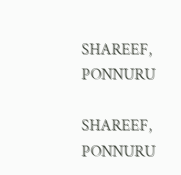SHAREEF, PONNURU

SHAREEF, PONNURU